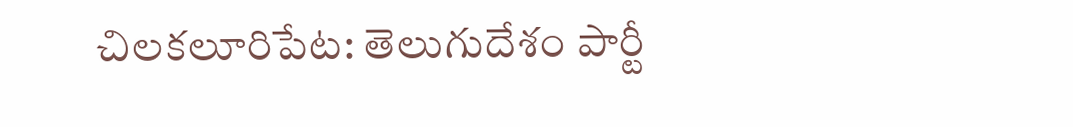చిలకలూరిపేట: తెలుగుదేశం పార్టీ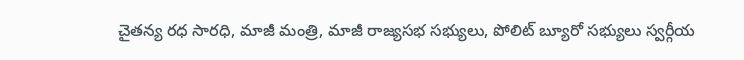చైతన్య రధ సారధి, మాజీ మంత్రి, మాజీ రాజ్యసభ సభ్యులు, పోలిట్ బ్యూరో సభ్యులు స్వర్గీయ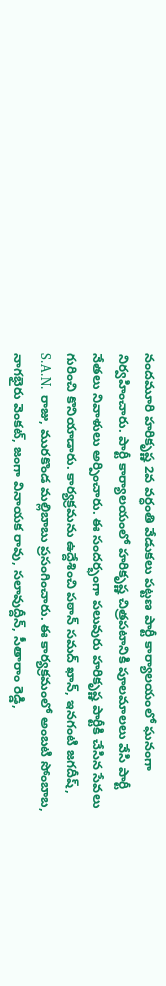నందమూరి హరికృష్ణ 2వ వర్ధంతి వేడుకలు పట్టణ పార్టీ కార్యాలయంలో ఘనంగా నిర్వహించారు. పార్టీ కార్యాలయంలో హరికృష్ణ చిత్రపటానికి పూలమాలలు వేసి పార్టీ నేతలు నివాళులు అర్పించారు. ఈ సందర్భంగా పలువురు హరికృష్ణ పార్టీకి చేసిన సేవలు గురించి కొనియాడారు. కార్యక్రమను ఉద్దేశించి పఠాన్ సమద్ ఖాన్, ఇనగంటి జగదీష్, S.A.N. రాజు, మురకొండ మల్లిబాబు ప్రసంగించారు. ఈ కార్యక్రమంలో అంబటి సోంబాబ, నాగభైరు వెంకట్, జంగా వినాయక రావు, సలావుద్దీన్, సీతారాం రెడ్డి,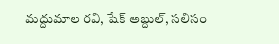మద్దుమాల రవి, షేక్ అబ్దుల్, సలిసం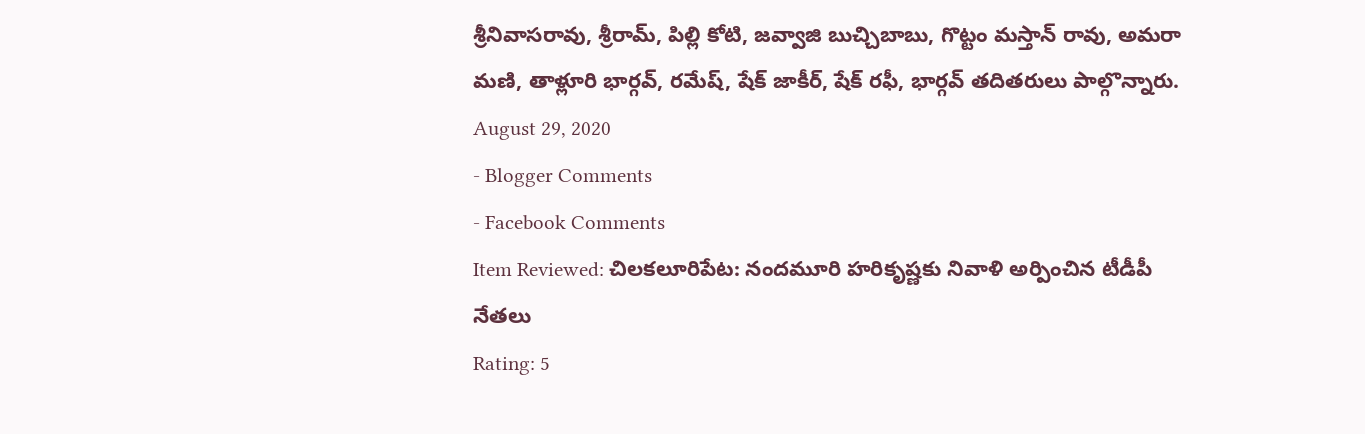శ్రీనివాసరావు, శ్రీరామ్, పిల్లి కోటి, జవ్వాజి బుచ్చిబాబు, గొట్టం మస్తాన్ రావు, అమరా మణి, తాళ్లూరి భార్గవ్, రమేష్, షేక్ జాకీర్, షేక్ రఫీ, భార్గవ్ తదితరులు పాల్గొన్నారు.
August 29, 2020
- Blogger Comments
- Facebook Comments
Item Reviewed: చిలకలూరిపేట: నందమూరి హరికృష్ణకు నివాళి అర్పించిన టీడీపీ నేతలు
Rating: 5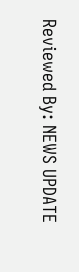Reviewed By: NEWS UPDATE